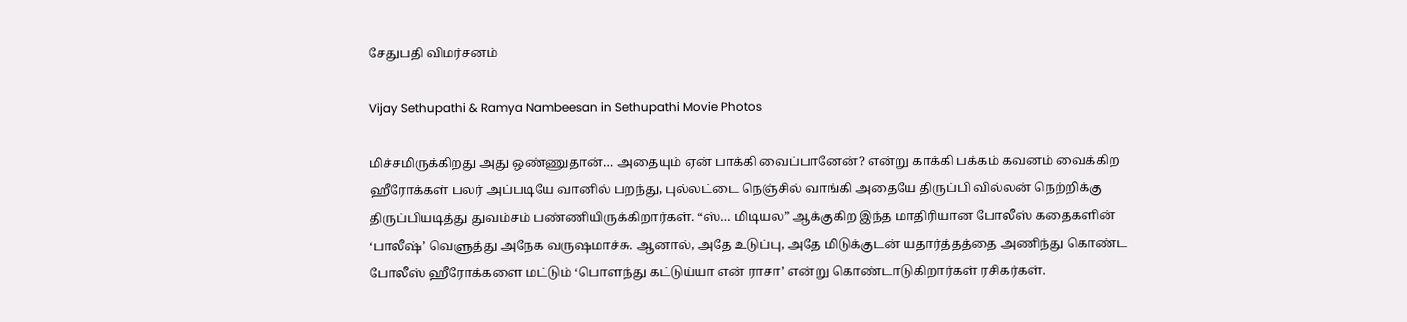சேதுபதி விமர்சனம்

Vijay Sethupathi & Ramya Nambeesan in Sethupathi Movie Photos

மிச்சமிருக்கிறது அது ஒண்ணுதான்… அதையும் ஏன் பாக்கி வைப்பானேன்? என்று காக்கி பக்கம் கவனம் வைக்கிற ஹீரோக்கள் பலர் அப்படியே வானில் பறந்து, புல்லட்டை நெஞ்சில் வாங்கி அதையே திருப்பி வில்லன் நெற்றிக்கு திருப்பியடித்து துவம்சம் பண்ணியிருக்கிறார்கள். “ஸ்… மிடியல” ஆக்குகிற இந்த மாதிரியான போலீஸ் கதைகளின் ‘பாலீஷ்’ வெளுத்து அநேக வருஷமாச்சு. ஆனால், அதே உடுப்பு, அதே மிடுக்குடன் யதார்த்தத்தை அணிந்து கொண்ட போலீஸ் ஹீரோக்களை மட்டும் ‘பொளந்து கட்டுய்யா என் ராசா’ என்று கொண்டாடுகிறார்கள் ரசிகர்கள்.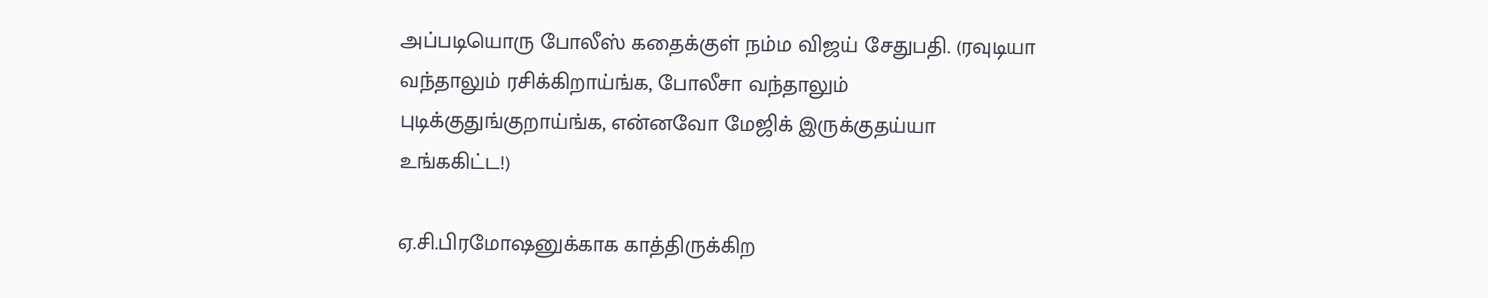அப்படியொரு போலீஸ் கதைக்குள் நம்ம விஜய் சேதுபதி. (ரவுடியா வந்தாலும் ரசிக்கிறாய்ங்க, போலீசா வந்தாலும் புடிக்குதுங்குறாய்ங்க, என்னவோ மேஜிக் இருக்குதய்யா உங்ககிட்ட!)

ஏ.சி.பிரமோஷனுக்காக காத்திருக்கிற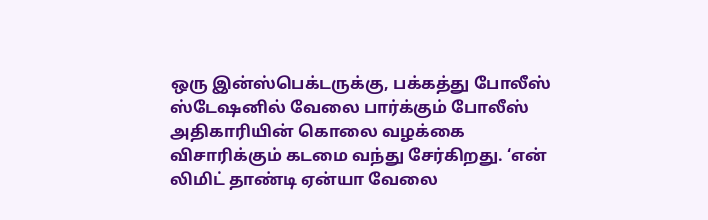ஒரு இன்ஸ்பெக்டருக்கு, பக்கத்து போலீஸ் ஸ்டேஷனில் வேலை பார்க்கும் போலீஸ் அதிகாரியின் கொலை வழக்கை விசாரிக்கும் கடமை வந்து சேர்கிறது. ‘என் லிமிட் தாண்டி ஏன்யா வேலை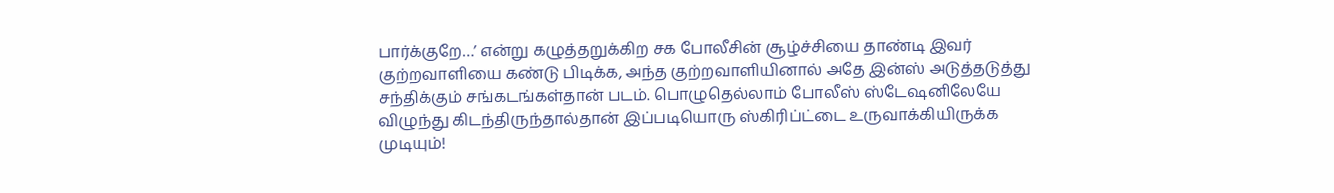பார்க்குறே…’ என்று கழுத்தறுக்கிற சக போலீசின் சூழ்ச்சியை தாண்டி இவர் குற்றவாளியை கண்டு பிடிக்க, அந்த குற்றவாளியினால் அதே இன்ஸ் அடுத்தடுத்து சந்திக்கும் சங்கடங்கள்தான் படம். பொழுதெல்லாம் போலீஸ் ஸ்டேஷனிலேயே விழுந்து கிடந்திருந்தால்தான் இப்படியொரு ஸ்கிரிப்ட்டை உருவாக்கியிருக்க முடியும்!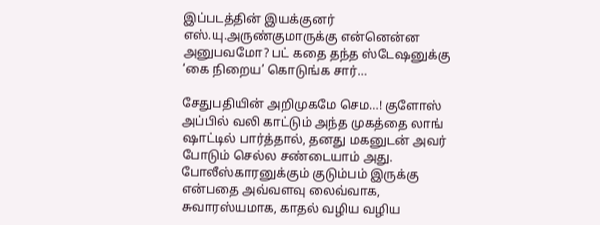இப்படத்தின் இயக்குனர் எஸ்.யு.அருண்குமாருக்கு என்னென்ன அனுபவமோ? பட் கதை தந்த ஸ்டேஷனுக்கு ‘கை நிறைய’ கொடுங்க சார்…

சேதுபதியின் அறிமுகமே செம…! குளோஸ் அப்பில் வலி காட்டும் அந்த முகத்தை லாங் ஷாட்டில் பார்த்தால், தனது மகனுடன் அவர் போடும் செல்ல சண்டையாம் அது. போலீஸ்காரனுக்கும் குடும்பம் இருக்கு என்பதை அவ்வளவு லைவ்வாக, சுவாரஸ்யமாக, காதல் வழிய வழிய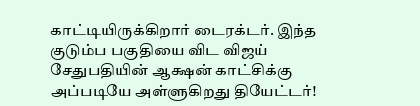காட்டியிருக்கிறார் டைரக்டர். இந்த குடும்ப பகுதியை விட விஜய் சேதுபதியின் ஆக்ஷன் காட்சிக்கு அப்படியே அள்ளுகிறது தியேட்டர்!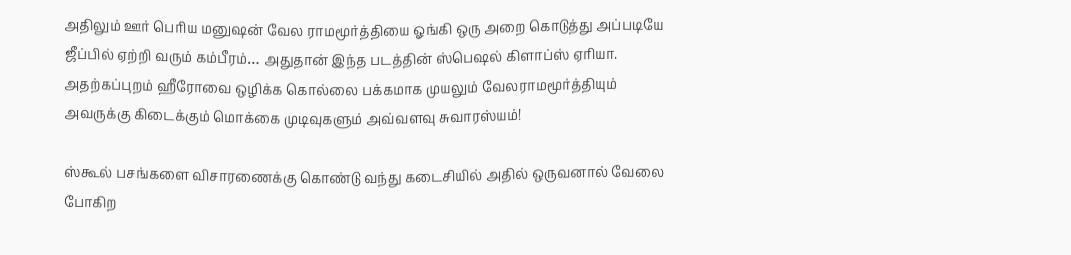அதிலும் ஊர் பெரிய மனுஷன் வேல ராமமூர்த்தியை ஓங்கி ஒரு அறை கொடுத்து அப்படியே ஜீப்பில் ஏற்றி வரும் கம்பீரம்… அதுதான் இந்த படத்தின் ஸ்பெஷல் கிளாப்ஸ் ஏரியா. அதற்கப்புறம் ஹீரோவை ஒழிக்க கொல்லை பக்கமாக முயலும் வேலராமமூர்த்தியும் அவருக்கு கிடைக்கும் மொக்கை முடிவுகளும் அவ்வளவு சுவாரஸ்யம்!

ஸ்கூல் பசங்களை விசாரணைக்கு கொண்டு வந்து கடைசியில் அதில் ஒருவனால் வேலை போகிற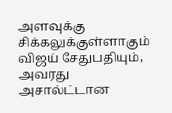அளவுக்கு சிக்கலுக்குள்ளாகும் விஜய் சேதுபதியும், அவரது அசால்ட்டான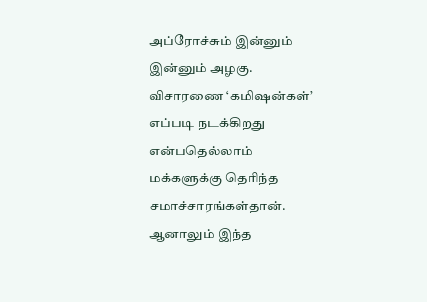அப்ரோச்சும் இன்னும் இன்னும் அழகு. விசாரணை ‘கமிஷன்கள்’ எப்படி நடக்கிறது என்பதெல்லாம் மக்களுக்கு தெரிந்த சமாச்சாரங்கள்தான். ஆனாலும் இந்த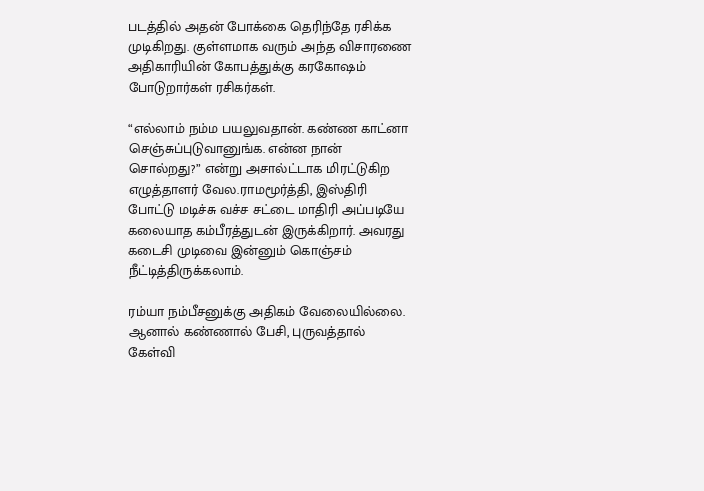படத்தில் அதன் போக்கை தெரிந்தே ரசிக்க முடிகிறது. குள்ளமாக வரும் அந்த விசாரணை அதிகாரியின் கோபத்துக்கு கரகோஷம் போடுறார்கள் ரசிகர்கள்.

“எல்லாம் நம்ம பயலுவதான். கண்ண காட்னா செஞ்சுப்புடுவானுங்க. என்ன நான் சொல்றது?” என்று அசால்ட்டாக மிரட்டுகிற எழுத்தாளர் வேல.ராமமூர்த்தி, இஸ்திரி போட்டு மடிச்சு வச்ச சட்டை மாதிரி அப்படியே கலையாத கம்பீரத்துடன் இருக்கிறார். அவரது கடைசி முடிவை இன்னும் கொஞ்சம் நீட்டித்திருக்கலாம்.

ரம்யா நம்பீசனுக்கு அதிகம் வேலையில்லை. ஆனால் கண்ணால் பேசி, புருவத்தால் கேள்வி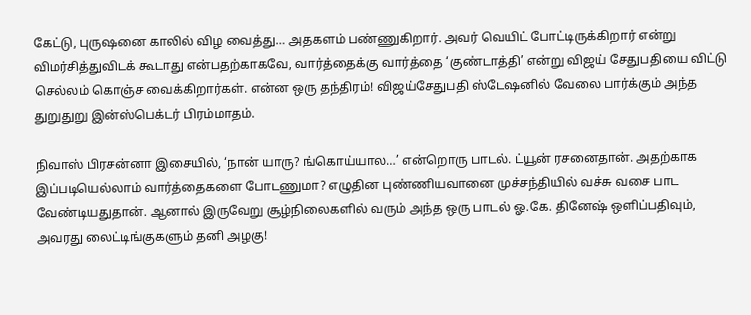கேட்டு, புருஷனை காலில் விழ வைத்து… அதகளம் பண்ணுகிறார். அவர் வெயிட் போட்டிருக்கிறார் என்று விமர்சித்துவிடக் கூடாது என்பதற்காகவே, வார்த்தைக்கு வார்த்தை ‘குண்டாத்தி’ என்று விஜய் சேதுபதியை விட்டு செல்லம் கொஞ்ச வைக்கிறார்கள். என்ன ஒரு தந்திரம்! விஜய்சேதுபதி ஸ்டேஷனில் வேலை பார்க்கும் அந்த துறுதுறு இன்ஸ்பெக்டர் பிரம்மாதம்.

நிவாஸ் பிரசன்னா இசையில், ‘நான் யாரு? ங்கொய்யால…’ என்றொரு பாடல். ட்யூன் ரசனைதான். அதற்காக இப்படியெல்லாம் வார்த்தைகளை போடணுமா? எழுதின புண்ணியவானை முச்சந்தியில் வச்சு வசை பாட வேண்டியதுதான். ஆனால் இருவேறு சூழ்நிலைகளில் வரும் அந்த ஒரு பாடல் ஓ.கே. தினேஷ் ஒளிப்பதிவும், அவரது லைட்டிங்குகளும் தனி அழகு!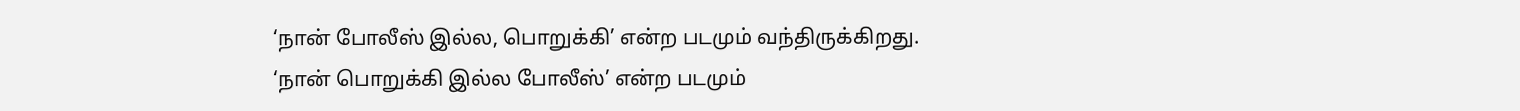‘நான் போலீஸ் இல்ல, பொறுக்கி’ என்ற படமும் வந்திருக்கிறது. ‘நான் பொறுக்கி இல்ல போலீஸ்’ என்ற படமும்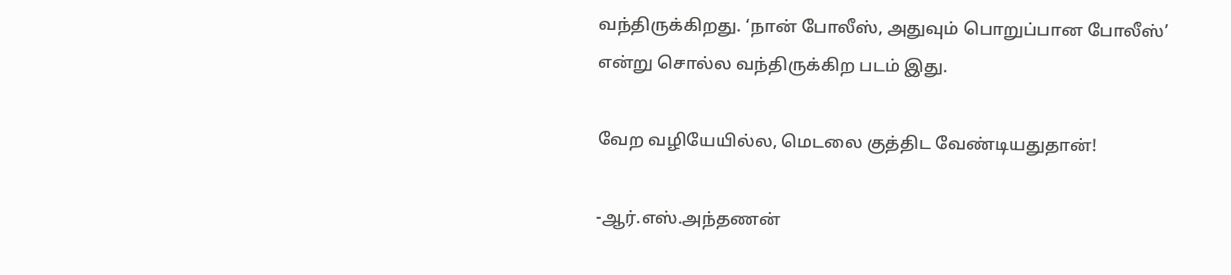வந்திருக்கிறது. ‘நான் போலீஸ், அதுவும் பொறுப்பான போலீஸ்’ என்று சொல்ல வந்திருக்கிற படம் இது.

வேற வழியேயில்ல, மெடலை குத்திட வேண்டியதுதான்!

-ஆர்.எஸ்.அந்தணன்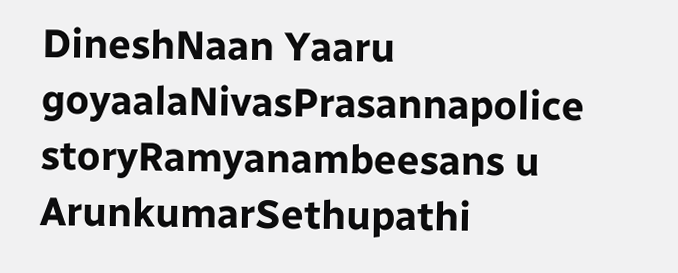DineshNaan Yaaru goyaalaNivasPrasannapolice storyRamyanambeesans u ArunkumarSethupathi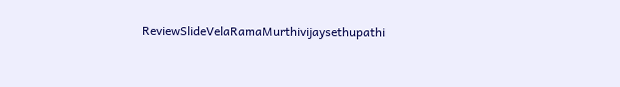ReviewSlideVelaRamaMurthivijaysethupathi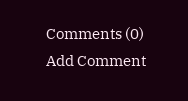Comments (0)
Add Comment